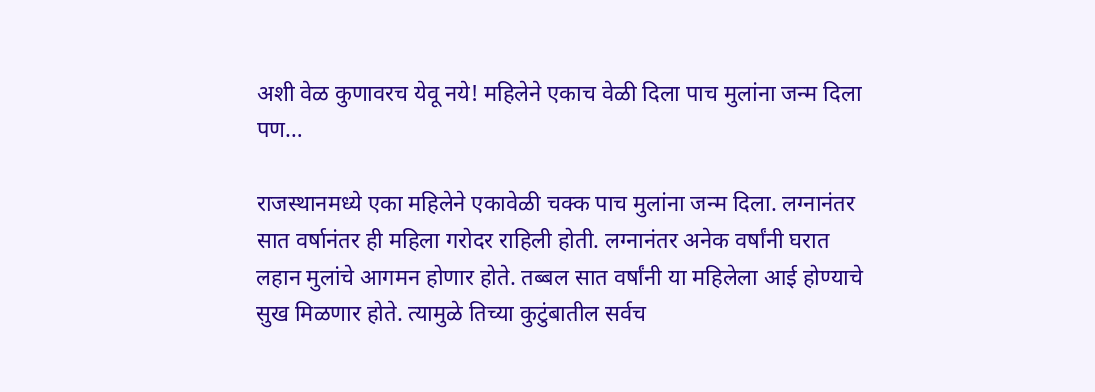अशी वेळ कुणावरच येवू नये! महिलेने एकाच वेळी दिला पाच मुलांना जन्म दिला पण…

राजस्थानमध्ये एका महिलेने एकावेळी चक्क पाच मुलांना जन्म दिला. लग्नानंतर सात वर्षानंतर ही महिला गरोदर राहिली होती. लग्नानंतर अनेक वर्षांनी घरात लहान मुलांचे आगमन होणार होते. तब्बल सात वर्षांनी या महिलेला आई होण्याचे सुख मिळणार होते. त्यामुळे तिच्या कुटुंबातील सर्वच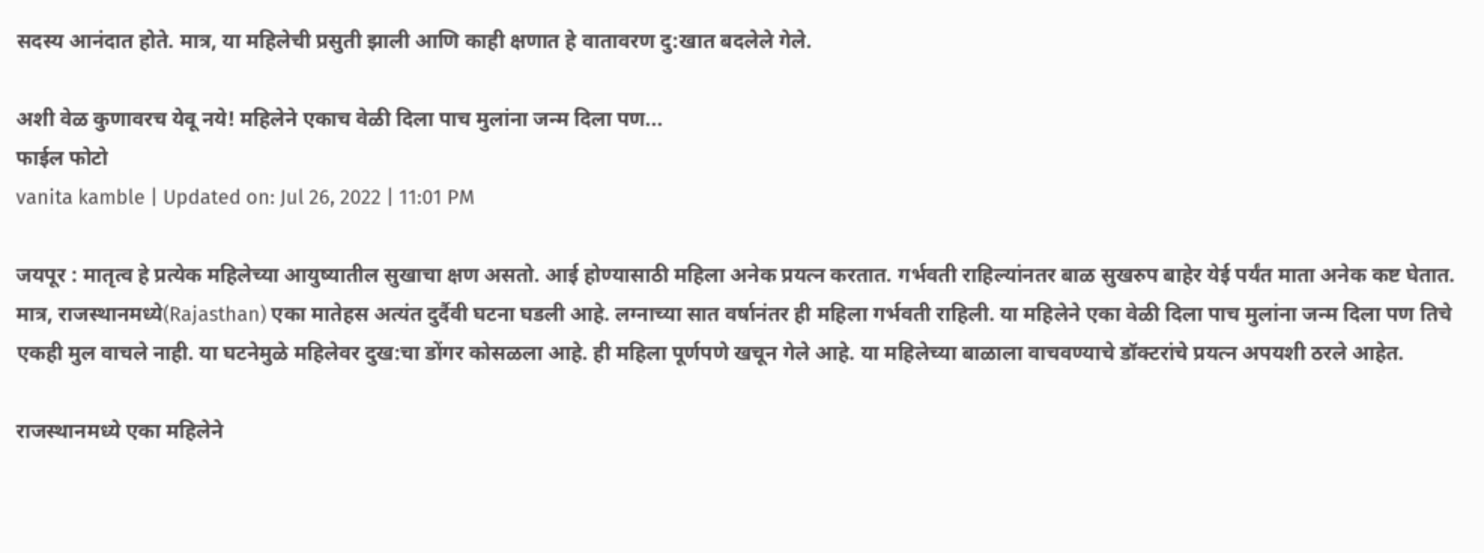सदस्य आनंदात होते. मात्र, या महिलेची प्रसुती झाली आणि काही क्षणात हे वातावरण दु:खात बदलेले गेले.

अशी वेळ कुणावरच येवू नये! महिलेने एकाच वेळी दिला पाच मुलांना जन्म दिला पण...
फाईल फोटो
vanita kamble | Updated on: Jul 26, 2022 | 11:01 PM

जयपूर : मातृत्व हे प्रत्येक महिलेच्या आयुष्यातील सुखाचा क्षण असतो. आई होण्यासाठी महिला अनेक प्रयत्न करतात. गर्भवती राहिल्यांनतर बाळ सुखरुप बाहेर येई पर्यंत माता अनेक कष्ट घेतात. मात्र, राजस्थानमध्ये(Rajasthan) एका मातेहस अत्यंत दुर्दैवी घटना घडली आहे. लग्नाच्या सात वर्षानंतर ही महिला गर्भवती राहिली. या महिलेने एका वेळी दिला पाच मुलांना जन्म दिला पण तिचे एकही मुल वाचले नाही. या घटनेमुळे महिलेवर दुख:चा डोंगर कोसळला आहे. ही महिला पूर्णपणे खचून गेले आहे. या महिलेच्या बाळाला वाचवण्याचे डॉक्टरांचे प्रयत्न अपयशी ठरले आहेत.

राजस्थानमध्ये एका महिलेने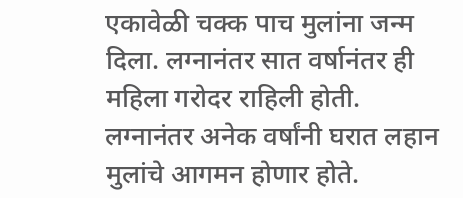एकावेळी चक्क पाच मुलांना जन्म दिला. लग्नानंतर सात वर्षानंतर ही महिला गरोदर राहिली होती. लग्नानंतर अनेक वर्षांनी घरात लहान मुलांचे आगमन होणार होते.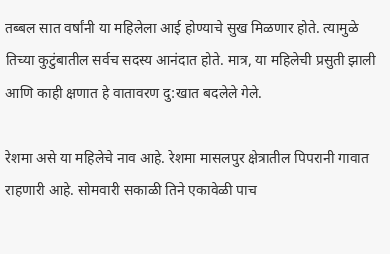तब्बल सात वर्षांनी या महिलेला आई होण्याचे सुख मिळणार होते. त्यामुळे तिच्या कुटुंबातील सर्वच सदस्य आनंदात होते. मात्र, या महिलेची प्रसुती झाली आणि काही क्षणात हे वातावरण दु:खात बदलेले गेले.

रेशमा असे या महिलेचे नाव आहे. रेशमा मासलपुर क्षेत्रातील पिपरानी गावात राहणारी आहे. सोमवारी सकाळी तिने एकावेळी पाच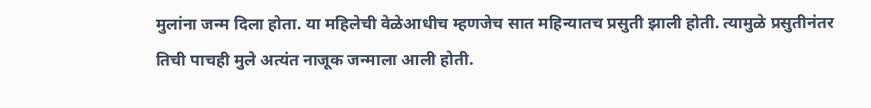मुलांना जन्म दिला होता. या महिलेची वेळेआधीच म्हणजेच सात महिन्यातच प्रसुती झाली होती. त्यामुळे प्रसुतीनंतर तिची पाचही मुले अत्यंत नाजूक जन्माला आली होती.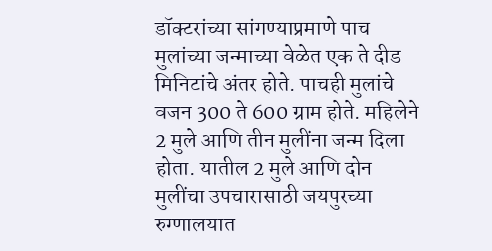डॉक्टरांच्या सांगण्याप्रमाणे पाच मुलांच्या जन्माच्या वेळेत एक ते दीड मिनिटांचे अंतर होते. पाचही मुलांचे वजन 300 ते 600 ग्राम होते. महिलेने 2 मुले आणि तीन मुलींना जन्म दिला होता. यातील 2 मुले आणि दोन मुलींचा उपचारासाठी जयपुरच्या रुग्णालयात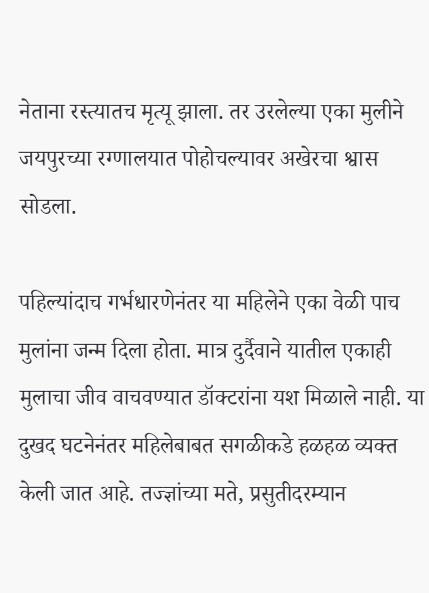नेताना रस्त्यातच मृत्यू झाला. तर उरलेल्या एका मुलीने जयपुरच्या रग्णालयात पोहोचल्यावर अखेरचा श्वास सोडला.

पहिल्यांदाच गर्भधारणेनंतर या महिलेने एका वेळी पाच मुलांना जन्म दिला होता. मात्र दुर्दैवाने यातील एकाही मुलाचा जीव वाचवण्यात डॉक्टरांना यश मिळाले नाही. या दुखद घटनेनंतर महिलेबाबत सगळीकडे हळहळ व्यक्त केली जात आहे. तज्ज्ञांच्या मते, प्रसुतीदरम्यान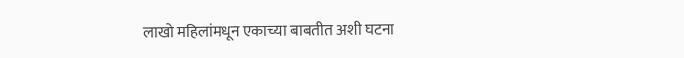लाखो महिलांमधून एकाच्या बाबतीत अशी घटना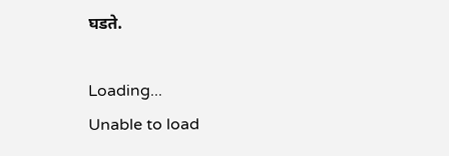घडते.

Loading...
Unable to load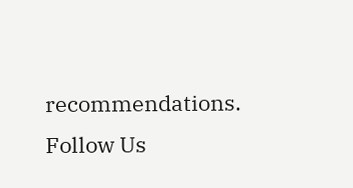recommendations.
Follow Us